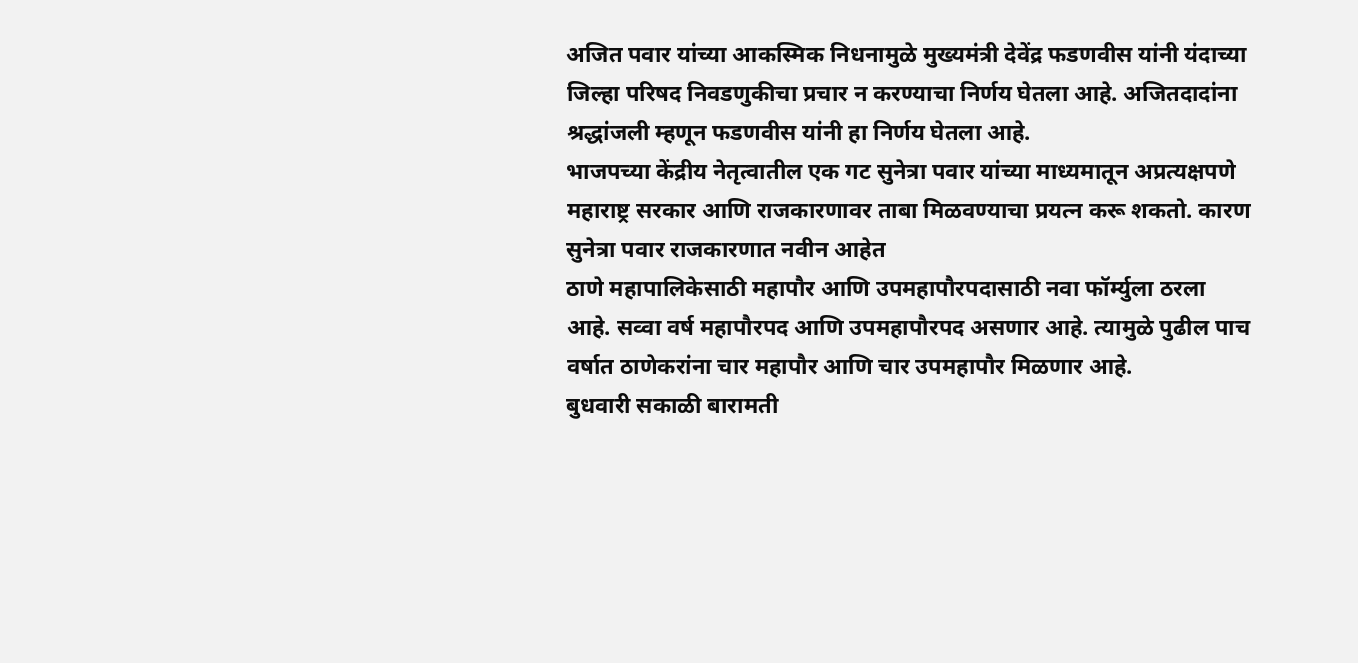अजित पवार यांच्या आकस्मिक निधनामुळे मुख्यमंत्री देवेंद्र फडणवीस यांनी यंदाच्या जिल्हा परिषद निवडणुकीचा प्रचार न करण्याचा निर्णय घेतला आहे. अजितदादांना श्रद्धांजली म्हणून फडणवीस यांनी हा निर्णय घेतला आहे.
भाजपच्या केंद्रीय नेतृत्वातील एक गट सुनेत्रा पवार यांच्या माध्यमातून अप्रत्यक्षपणे महाराष्ट्र सरकार आणि राजकारणावर ताबा मिळवण्याचा प्रयत्न करू शकतो. कारण सुनेत्रा पवार राजकारणात नवीन आहेत
ठाणे महापालिकेसाठी महापौर आणि उपमहापौरपदासाठी नवा फॉर्म्युला ठरला आहे. सव्वा वर्ष महापौरपद आणि उपमहापौरपद असणार आहे. त्यामुळे पुढील पाच वर्षात ठाणेकरांना चार महापौर आणि चार उपमहापौर मिळणार आहे.
बुधवारी सकाळी बारामती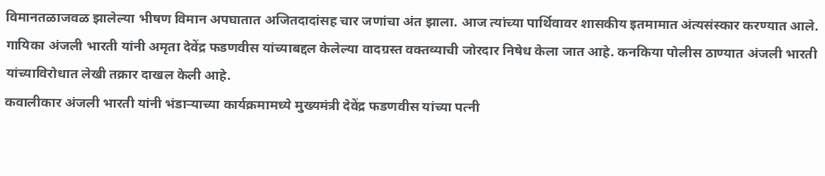विमानतळाजवळ झालेल्या भीषण विमान अपघातात अजितदादांसह चार जणांचा अंत झाला. आज त्यांच्या पार्थिवावर शासकीय इतमामात अंत्यसंस्कार करण्यात आले.
गायिका अंजली भारती यांनी अमृता देवेंद्र फडणवीस यांच्याबद्दल केलेल्या वादग्रस्त वक्तव्याची जोरदार निषेध केला जात आहे. कनकिया पोलीस ठाण्यात अंजली भारती यांच्याविरोधात लेखी तक्रार दाखल केली आहे.
कवालीकार अंजली भारती यांनी भंडाऱ्याच्या कार्यक्रमामध्ये मुख्यमंत्री देवेंद्र फडणवीस यांच्या पत्नी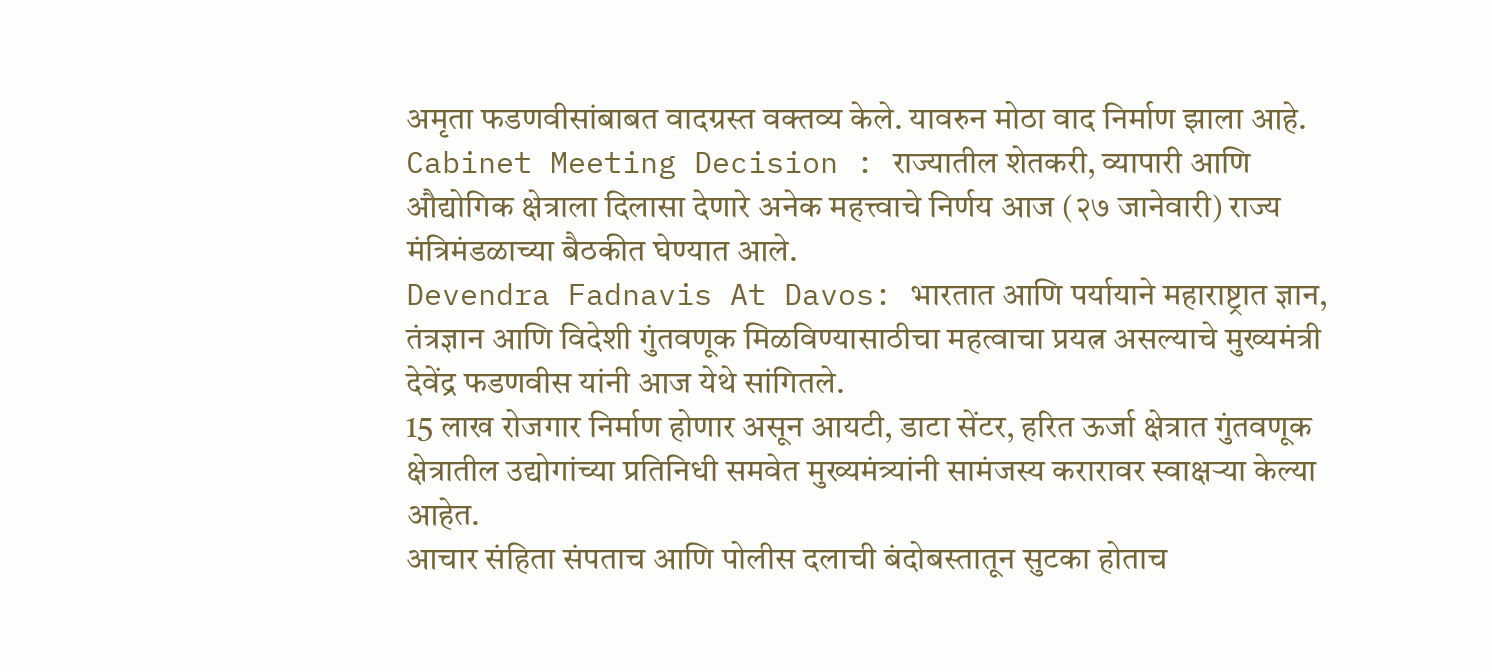अमृता फडणवीसांबाबत वादग्रस्त वक्तव्य केले. यावरुन मोठा वाद निर्माण झाला आहे.
Cabinet Meeting Decision : राज्यातील शेतकरी, व्यापारी आणि औद्योगिक क्षेत्राला दिलासा देणारे अनेक महत्त्वाचे निर्णय आज (२७ जानेवारी) राज्य मंत्रिमंडळाच्या बैठकीत घेण्यात आले.
Devendra Fadnavis At Davos: भारतात आणि पर्यायाने महाराष्ट्रात ज्ञान, तंत्रज्ञान आणि विदेशी गुंतवणूक मिळविण्यासाठीचा महत्वाचा प्रयत्न असल्याचे मुख्यमंत्री देवेंद्र फडणवीस यांनी आज येथे सांगितले.
15 लाख रोजगार निर्माण होणार असून आयटी, डाटा सेंटर, हरित ऊर्जा क्षेत्रात गुंतवणूक क्षेत्रातील उद्योगांच्या प्रतिनिधी समवेत मुख्यमंत्र्यांनी सामंजस्य करारावर स्वाक्षऱ्या केल्या आहेत.
आचार संहिता संपताच आणि पोलीस दलाची बंदोबस्तातून सुटका होताच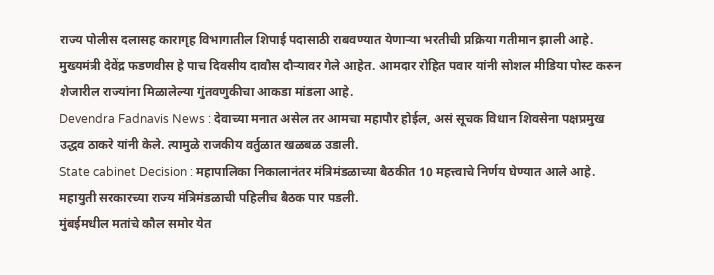राज्य पोलीस दलासह कारागृह विभागातील शिपाई पदासाठी राबवण्यात येणाऱ्या भरतीची प्रक्रिया गतीमान झाली आहे.
मुख्यमंत्री देवेंद्र फडणवीस हे पाच दिवसीय दावौस दौऱ्यावर गेले आहेत. आमदार रोहित पवार यांनी सोशल मीडिया पोस्ट करुन शेजारील राज्यांना मिळालेल्या गुंतवणुकीचा आकडा मांडला आहे.
Devendra Fadnavis News : देवाच्या मनात असेल तर आमचा महापौर होईल, असं सूचक विधान शिवसेना पक्षप्रमुख उद्धव ठाकरे यांनी केले. त्यामुळे राजकीय वर्तुळात खळबळ उडाली.
State cabinet Decision : महापालिका निकालानंतर मंत्रिमंडळाच्या बैठकीत 10 महत्त्वाचे निर्णय घेण्यात आले आहे. महायुती सरकारच्या राज्य मंत्रिमंडळाची पहिलीच बैठक पार पडली.
मुंबईमधील मतांचे कौल समोर येत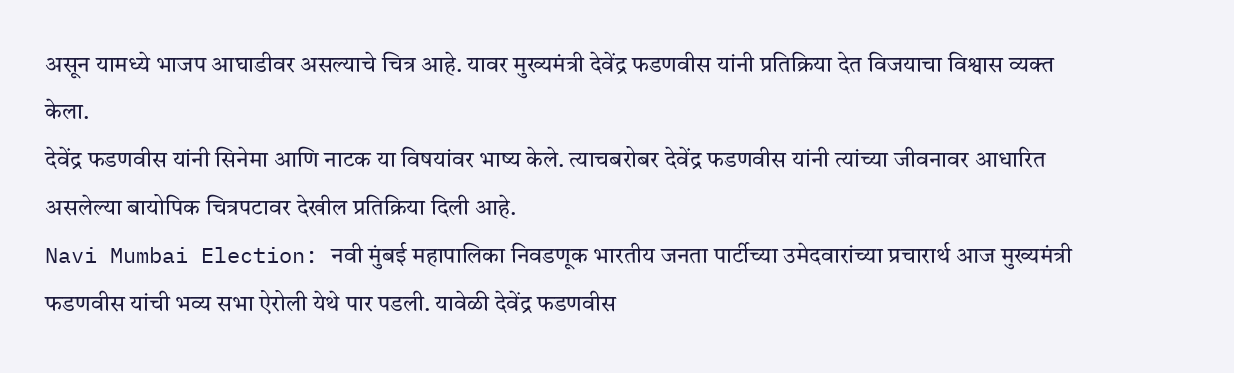असून यामध्ये भाजप आघाडीवर असल्याचे चित्र आहे. यावर मुख्यमंत्री देवेंद्र फडणवीस यांनी प्रतिक्रिया देत विजयाचा विश्वास व्यक्त केला.
देवेंद्र फडणवीस यांनी सिनेमा आणि नाटक या विषयांवर भाष्य केले. त्याचबरोबर देवेंद्र फडणवीस यांनी त्यांच्या जीवनावर आधारित असलेल्या बायोपिक चित्रपटावर देखील प्रतिक्रिया दिली आहे.
Navi Mumbai Election: नवी मुंबई महापालिका निवडणूक भारतीय जनता पार्टीच्या उमेदवारांच्या प्रचारार्थ आज मुख्यमंत्री फडणवीस यांची भव्य सभा ऐरोली येथे पार पडली. यावेळी देवेंद्र फडणवीस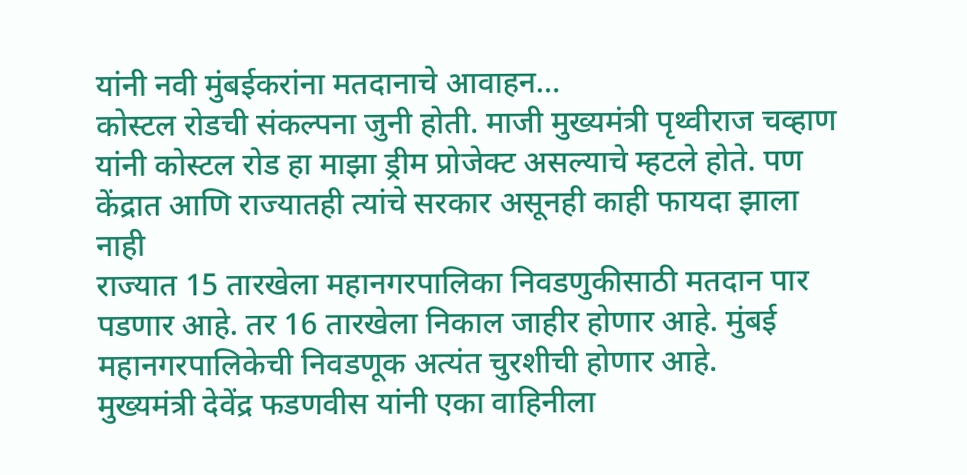यांनी नवी मुंबईकरांना मतदानाचे आवाहन…
कोस्टल रोडची संकल्पना जुनी होती. माजी मुख्यमंत्री पृथ्वीराज चव्हाण यांनी कोस्टल रोड हा माझा ड्रीम प्रोजेक्ट असल्याचे म्हटले होते. पण केंद्रात आणि राज्यातही त्यांचे सरकार असूनही काही फायदा झाला नाही
राज्यात 15 तारखेला महानगरपालिका निवडणुकीसाठी मतदान पार पडणार आहे. तर 16 तारखेला निकाल जाहीर होणार आहे. मुंबई महानगरपालिकेची निवडणूक अत्यंत चुरशीची होणार आहे.
मुख्यमंत्री देवेंद्र फडणवीस यांनी एका वाहिनीला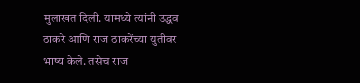मुलाखत दिली. यामध्ये त्यांनी उद्धव ठाकरे आणि राज ठाकरेंच्या युतीवर भाष्य केले. तसेच राज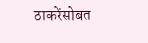ठाकरेंसोबत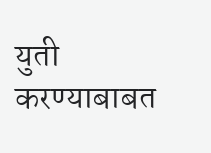युती करण्याबाबत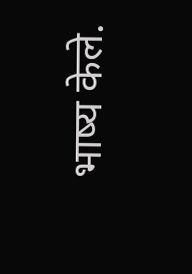भाष्य केले.